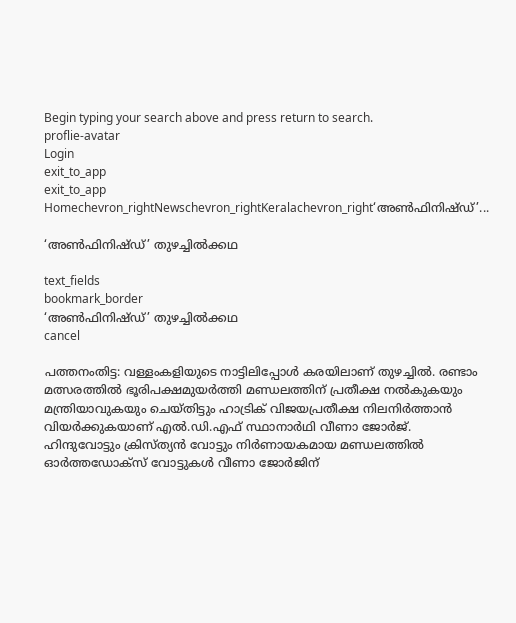Begin typing your search above and press return to search.
proflie-avatar
Login
exit_to_app
exit_to_app
Homechevron_rightNewschevron_rightKeralachevron_right‘അൺഫിനിഷ്ഡ്’...

‘അൺഫിനിഷ്ഡ്’ തുഴച്ചിൽക്കഥ

text_fields
bookmark_border
‘അൺഫിനിഷ്ഡ്’ തുഴച്ചിൽക്കഥ
cancel

പത്തനംതിട്ട: വള്ളംകളിയുടെ നാട്ടിലിപ്പോൾ കരയിലാണ് തുഴച്ചിൽ. രണ്ടാം മത്സരത്തിൽ ഭൂരിപക്ഷമുയർത്തി മണ്ഡലത്തിന് പ്രതീക്ഷ നൽകുകയും മന്ത്രിയാവുകയും ചെയ്തിട്ടും ഹാട്രിക് വിജയപ്രതീക്ഷ നിലനിർത്താൻ വിയർക്കുകയാണ് എൽ.ഡി.എഫ് സ്ഥാനാർഥി വീണാ ജോർജ്. ഹിന്ദുവോട്ടും ക്രിസ്ത്യൻ വോട്ടും നിർണായകമായ മണ്ഡലത്തിൽ ഓർത്തഡോക്സ് വോട്ടുകൾ വീണാ ജോർജിന്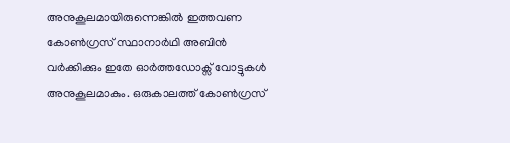അനുകൂലമായിരുന്നെങ്കിൽ ഇത്തവണ കോൺഗ്രസ് സ്ഥാനാർഥി അബിൻ വർക്കിക്കും ഇതേ ഓർത്തഡോക്സ് വോട്ടുകൾ അനുകൂലമാകും. ഒരുകാലത്ത് കോൺഗ്രസ്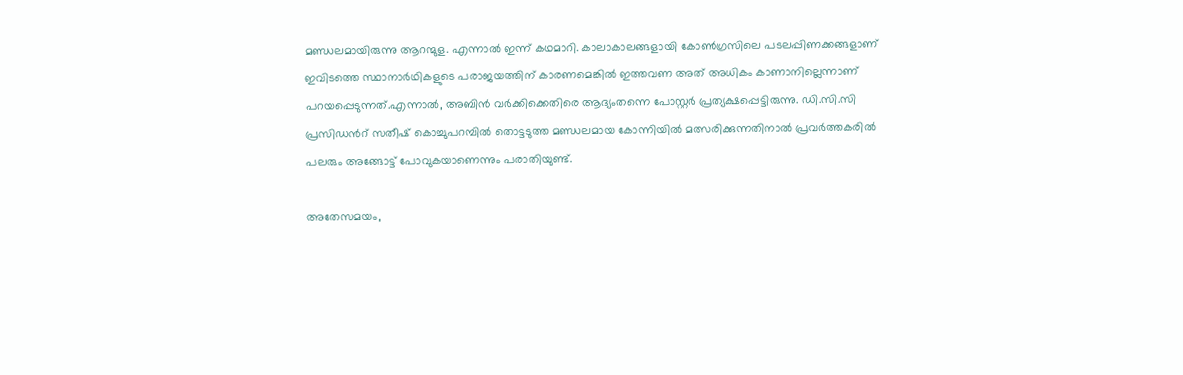മണ്ഡലമായിരുന്നു ആറന്മുള. എന്നാൽ ഇന്ന് കഥമാറി. കാലാകാലങ്ങളായി കോൺഗ്രസിലെ പടലപ്പിണക്കങ്ങളാണ് ഇവിടത്തെ സ്ഥാനാർഥികളുടെ പരാജയത്തിന് കാരണമെങ്കിൽ ഇത്തവണ അത് അധികം കാണാനില്ലെന്നാണ് പറയപ്പെടുന്നത്.എന്നാൽ, അബിൻ വർക്കിക്കെതിരെ ആദ്യംതന്നെ പോസ്റ്റർ പ്രത്യക്ഷപ്പെട്ടിരുന്നു. ഡി.സി.സി പ്രസിഡന്‍റ് സതീഷ് കൊച്ചുപറമ്പിൽ തൊട്ടടുത്ത മണ്ഡലമായ കോന്നിയിൽ മത്സരിക്കുന്നതിനാൽ പ്രവർത്തകരിൽ പലരും അങ്ങോട്ട് പോവുകയാണെന്നും പരാതിയുണ്ട്.

അതേസമയം,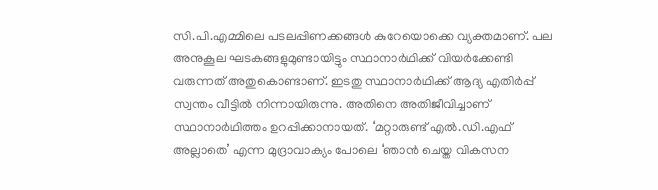സി.പി.എമ്മിലെ പടലപ്പിണക്കങ്ങൾ കുറേയൊക്കെ വ്യക്തമാണ്. പല അനുകൂല ഘടകങ്ങളുമുണ്ടായിട്ടും സ്ഥാനാർഥിക്ക് വിയർക്കേണ്ടി വരുന്നത് അതുകൊണ്ടാണ്. ഇടതു സ്ഥാനാർഥിക്ക് ആദ്യ എതിർപ്പ് സ്വന്തം വീട്ടിൽ നിന്നായിരുന്നു. അതിനെ അതിജീവിച്ചാണ് സ്ഥാനാർഥിത്തം ഉറപ്പിക്കാനായത്. ‘മറ്റാരുണ്ട് എൽ.ഡി.എഫ് അല്ലാതെ’ എന്ന മുദ്രാവാക്യം പോലെ ‘ഞാൻ ചെയ്ത വികസന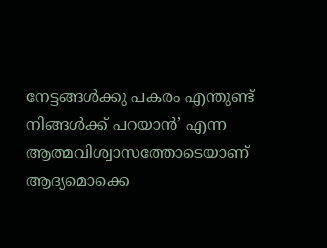നേട്ടങ്ങൾക്കു പകരം എന്തുണ്ട് നിങ്ങൾക്ക് പറയാൻ’ എന്ന ആത്മവിശ്വാസത്തോടെയാണ് ആദ്യമൊക്കെ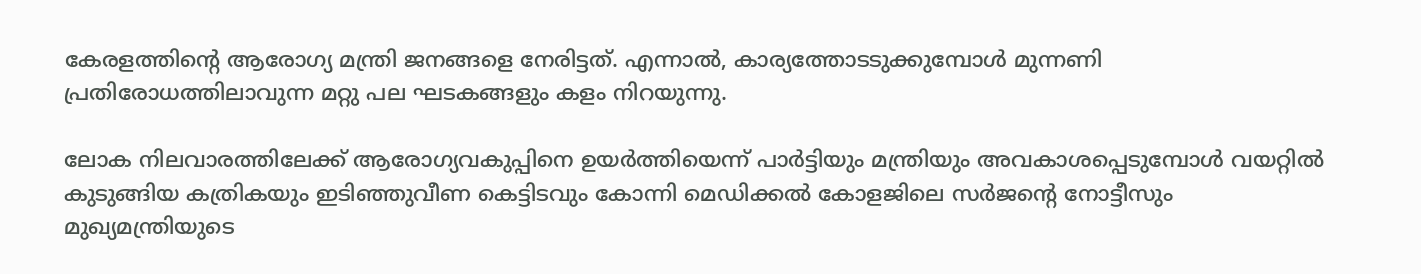കേരളത്തിന്‍റെ ആരോഗ്യ മന്ത്രി ജനങ്ങളെ നേരിട്ടത്. എന്നാൽ, കാര്യത്തോടടുക്കുമ്പോൾ മുന്നണി പ്രതിരോധത്തിലാവുന്ന മറ്റു പല ഘടകങ്ങളും കളം നിറയുന്നു.

ലോക നിലവാരത്തിലേക്ക് ആരോഗ്യവകുപ്പിനെ ഉയർത്തിയെന്ന് പാർട്ടിയും മന്ത്രിയും അവകാശപ്പെടുമ്പോൾ വയറ്റിൽ കുടുങ്ങിയ കത്രികയും ഇടിഞ്ഞുവീണ കെട്ടിടവും കോന്നി മെഡിക്കൽ കോളജിലെ സർജന്‍റെ നോട്ടീസും മുഖ്യമന്ത്രിയുടെ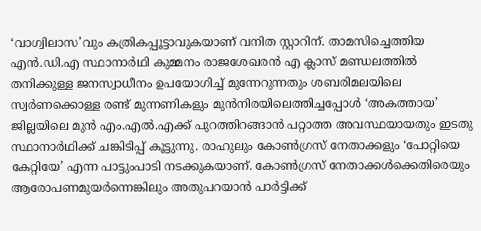‘വാഗ്വിലാസ’വും കത്രികപ്പൂട്ടാവുകയാണ് വനിത സ്റ്റാറിന്. താമസിച്ചെത്തിയ എൻ.ഡി.എ സ്ഥാനാർഥി കുമ്മനം രാജശേഖരൻ എ ക്ലാസ് മണ്ഡലത്തിൽ തനിക്കുള്ള ജനസ്വാധീനം ഉപയോഗിച്ച് മുന്നേറുന്നതും ശബരിമലയിലെ സ്വർണക്കൊള്ള രണ്ട് മുന്നണികളും മുൻനിരയിലെത്തിച്ചപ്പോൾ ‘അകത്തായ’ ജില്ലയിലെ മുൻ എം.എൽ.എക്ക് പുറത്തിറങ്ങാൻ പറ്റാത്ത അവസ്ഥയായതും ഇടതു സ്ഥാനാർഥിക്ക് ചങ്കിടിപ്പ് കൂട്ടുന്നു. രാഹുലും കോൺഗ്രസ് നേതാക്കളും ‘പോറ്റിയെ കേറ്റിയേ’ എന്ന പാട്ടുംപാടി നടക്കുകയാണ്. കോൺഗ്രസ് നേതാക്കൾക്കെതിരെയും ആരോപണമുയർന്നെങ്കിലും അതുപറയാൻ പാർട്ടിക്ക്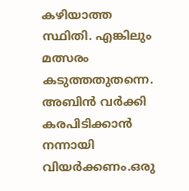കഴിയാത്ത സ്ഥിതി. എങ്കിലും മത്സരം കടുത്തതുതന്നെ. അബിൻ വർക്കി കരപിടിക്കാൻ നന്നായി വിയർക്കണം.ഒരു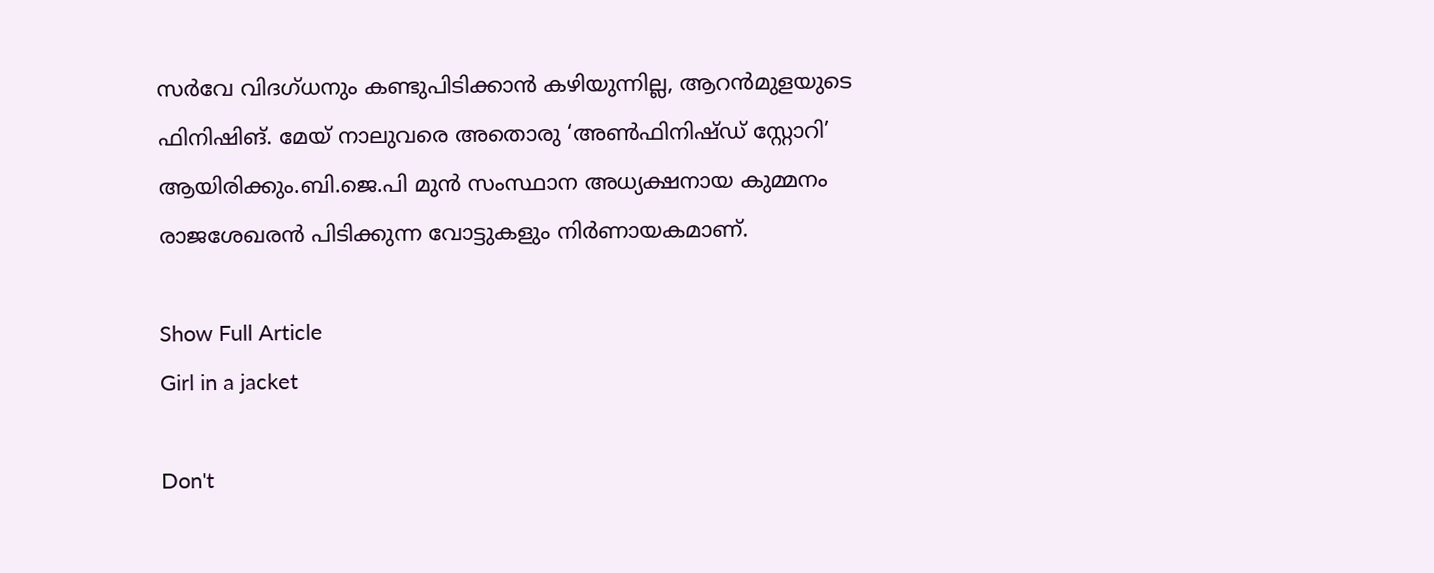സർവേ വിദഗ്ധനും കണ്ടുപിടിക്കാൻ കഴിയുന്നില്ല, ആറൻമുളയുടെ ഫിനിഷിങ്. മേയ് നാലുവരെ അതൊരു ‘അൺഫിനിഷ്ഡ് സ്റ്റോറി’ ആയിരിക്കും.ബി.ജെ.പി മുൻ സംസ്ഥാന അധ്യക്ഷനായ കുമ്മനം രാജശേഖരൻ പിടിക്കുന്ന വോട്ടുകളും നിർണായകമാണ്.

Show Full Article
Girl in a jacket

Don't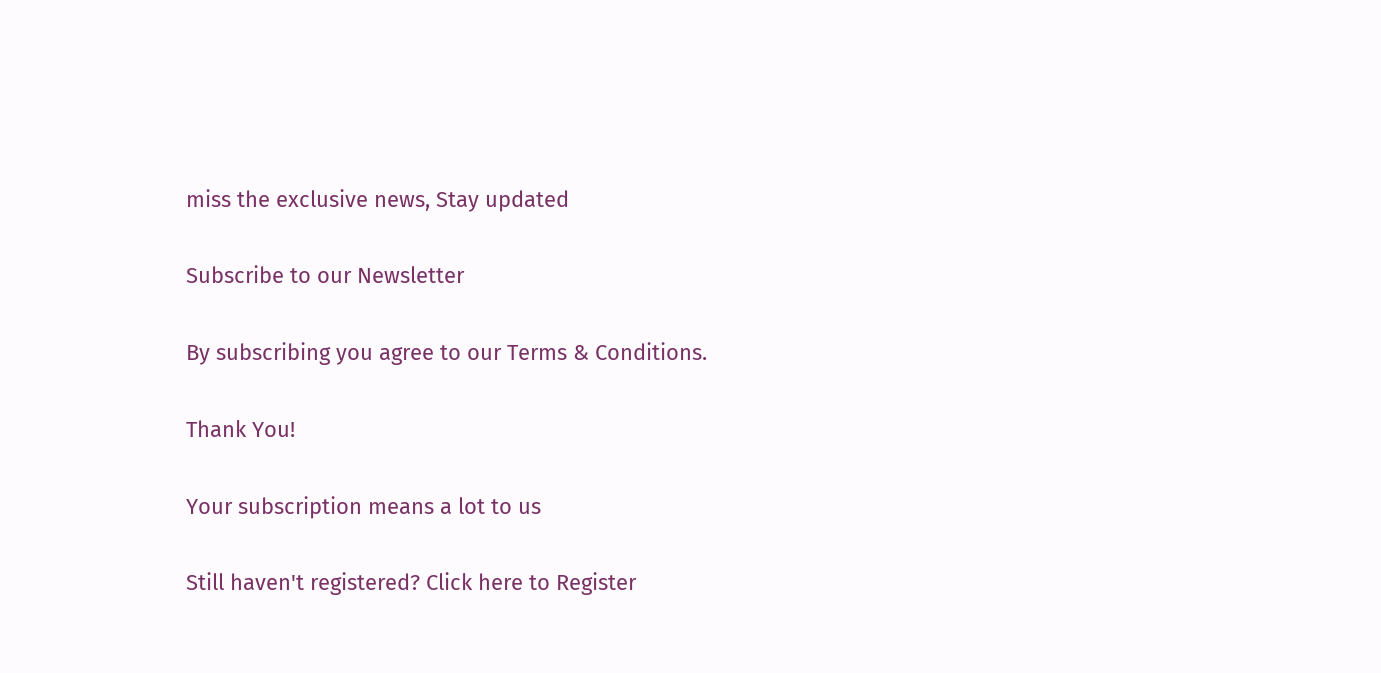miss the exclusive news, Stay updated

Subscribe to our Newsletter

By subscribing you agree to our Terms & Conditions.

Thank You!

Your subscription means a lot to us

Still haven't registered? Click here to Register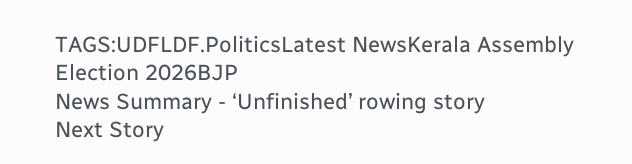TAGS:UDFLDF.PoliticsLatest NewsKerala Assembly Election 2026BJP
News Summary - ‘Unfinished’ rowing story
Next Story